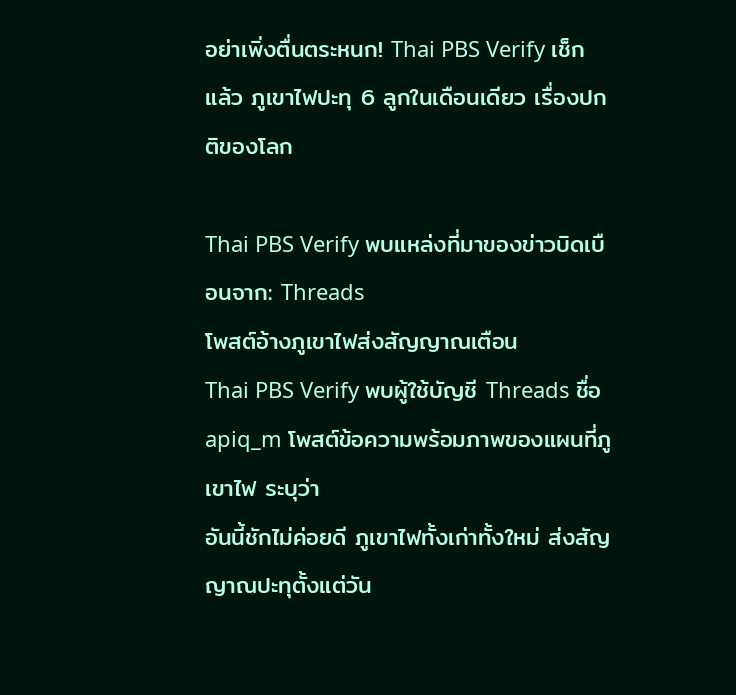อย่าเพิ่งตื่นตระหนก! Thai PBS Verify เช็กแล้ว ภูเขาไฟปะทุ 6 ลูกในเดือนเดียว เรื่องปกติของโลก

Thai PBS Verify พบแหล่งที่มาของข่าวบิดเบือนจาก: Threads
โพสต์อ้างภูเขาไฟส่งสัญญาณเตือน
Thai PBS Verify พบผู้ใช้บัญชี Threads ชื่อ apiq_m โพสต์ข้อความพร้อมภาพของแผนที่ภูเขาไฟ ระบุว่า
อันนี้ชักไม่ค่อยดี ภูเขาไฟทั้งเก่าทั้งใหม่ ส่งสัญญาณปะทุตั้งแต่วัน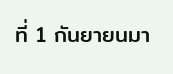ที่ 1 กันยายนมา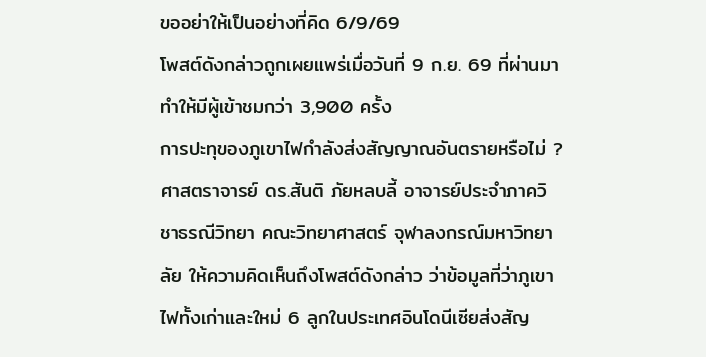ขออย่าให้เป็นอย่างที่คิด 6/9/69
โพสต์ดังกล่าวถูกเผยแพร่เมื่อวันที่ 9 ก.ย. 69 ที่ผ่านมา ทำให้มีผู้เข้าชมกว่า 3,900 ครั้ง
การปะทุของภูเขาไฟกำลังส่งสัญญาณอันตรายหรือไม่ ?
ศาสตราจารย์ ดร.สันติ ภัยหลบลี้ อาจารย์ประจำภาควิชาธรณีวิทยา คณะวิทยาศาสตร์ จุฬาลงกรณ์มหาวิทยาลัย ให้ความคิดเห็นถึงโพสต์ดังกล่าว ว่าข้อมูลที่ว่าภูเขาไฟทั้งเก่าและใหม่ 6 ลูกในประเทศอินโดนีเซียส่งสัญ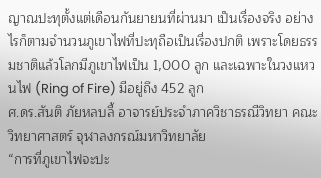ญาณปะทุตั้งแต่เดือนกันยายนที่ผ่านมา เป็นเรื่องจริง อย่างไรก็ตามจำนวนภูเขาไฟที่ปะทุถือเป็นเรื่องปกติ เพราะโดยธรรมชาติแล้วโลกมีภูเขาไฟเป็น 1,000 ลูก และเฉพาะในวงแหวนไฟ (Ring of Fire) มีอยู่ถึง 452 ลูก
ศ.ดร.สันติ ภัยหลบลี้ อาจารย์ประจำภาควิชาธรณีวิทยา คณะวิทยาศาสตร์ จุฬาลงกรณ์มหาวิทยาลัย
“การที่ภูเขาไฟจะปะ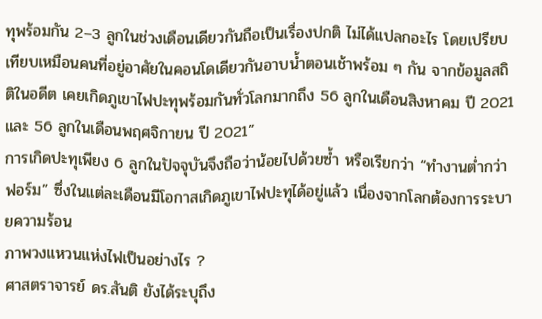ทุพร้อมกัน 2–3 ลูกในช่วงเดือนเดียวกันถือเป็นเรื่องปกติ ไม่ได้แปลกอะไร โดยเปรียบเทียบเหมือนคนที่อยู่อาศัยในคอนโดเดียวกันอาบน้ำตอนเช้าพร้อม ๆ กัน จากข้อมูลสถิติในอดีต เคยเกิดภูเขาไฟปะทุพร้อมกันทั่วโลกมากถึง 56 ลูกในเดือนสิงหาคม ปี 2021 และ 56 ลูกในเดือนพฤศจิกายน ปี 2021”
การเกิดปะทุเพียง 6 ลูกในปัจจุบันจึงถือว่าน้อยไปด้วยซ้ำ หรือเรียกว่า “ทำงานต่ำกว่าฟอร์ม” ซึ่งในแต่ละเดือนมีโอกาสเกิดภูเขาไฟปะทุได้อยู่แล้ว เนื่องจากโลกต้องการระบายความร้อน
ภาพวงแหวนแห่งไฟเป็นอย่างไร ?
ศาสตราจารย์ ดร.สันติ ยังได้ระบุถึง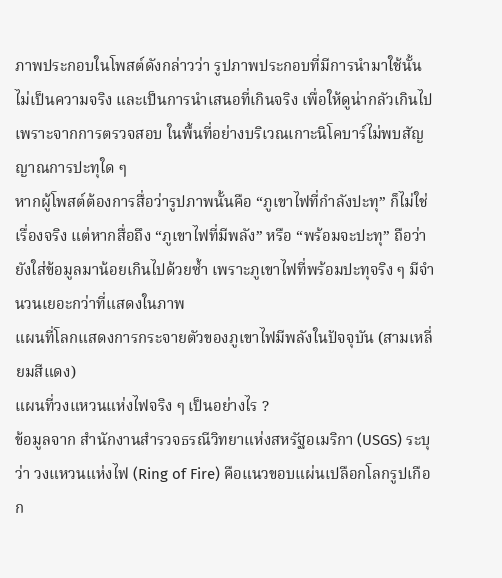ภาพประกอบในโพสต์ดังกล่าวว่า รูปภาพประกอบที่มีการนำมาใช้นั้นไม่เป็นความจริง และเป็นการนำเสนอที่เกินจริง เพื่อให้ดูน่ากลัวเกินไป เพราะจากการตรวจสอบ ในพื้นที่อย่างบริเวณเกาะนิโคบาร์ไม่พบสัญญาณการปะทุใด ๆ
หากผู้โพสต์ต้องการสื่อว่ารูปภาพนั้นคือ “ภูเขาไฟที่กำลังปะทุ” ก็ไม่ใช่เรื่องจริง แต่หากสื่อถึง “ภูเขาไฟที่มีพลัง” หรือ “พร้อมจะปะทุ” ถือว่ายังใส่ข้อมูลมาน้อยเกินไปด้วยซ้ำ เพราะภูเขาไฟที่พร้อมปะทุจริง ๆ มีจำนวนเยอะกว่าที่แสดงในภาพ
แผนที่โลกแสดงการกระจายตัวของภูเขาไฟมีพลังในปัจจุบัน (สามเหลี่ยมสีแดง)
แผนที่วงแหวนแห่งไฟจริง ๆ เป็นอย่างไร ?
ข้อมูลจาก สำนักงานสำรวจธรณีวิทยาแห่งสหรัฐอเมริกา (USGS) ระบุว่า วงแหวนแห่งไฟ (Ring of Fire) คือแนวขอบแผ่นเปลือกโลกรูปเกือก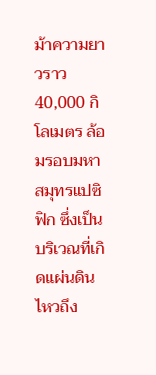ม้าความยาวราว 40,000 กิโลเมตร ล้อมรอบมหาสมุทรแปซิฟิก ซึ่งเป็นบริเวณที่เกิดแผ่นดินไหวถึง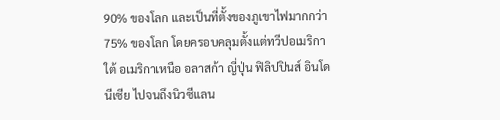90% ของโลก และเป็นที่ตั้งของภูเขาไฟมากกว่า 75% ของโลก โดยครอบคลุมตั้งแต่ทวีปอเมริกาใต้ อเมริกาเหนือ อลาสก้า ญี่ปุ่น ฟิลิปปินส์ อินโดนีเซีย ไปจนถึงนิวซีแลน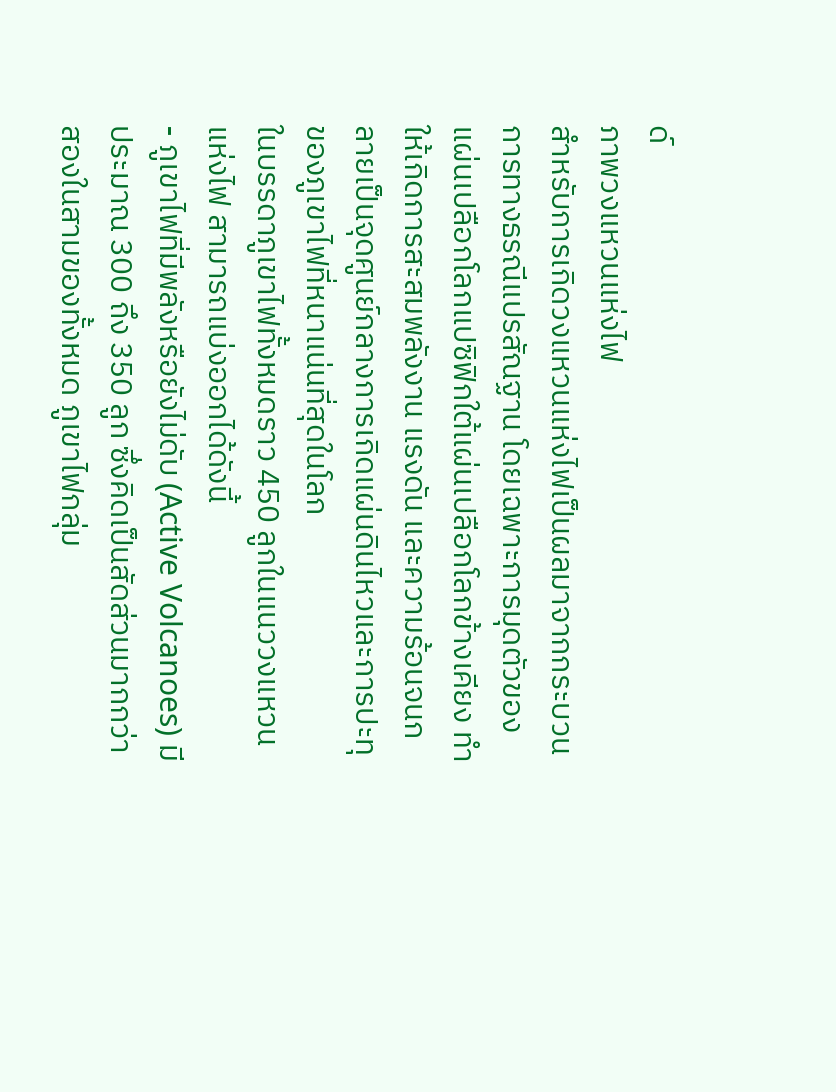ด์
ภาพวงแหวนแห่งไฟ
สำหรับการเกิดวงแหวนแห่งไฟเป็นผลมาจากกระบวนการทางธรณีแปรสัณฐาน โดยเฉพาะการมุดตัวของแผ่นเปลือกโลกแปซิฟิกใต้แผ่นเปลือกโลกข้างเคียง ทำให้เกิดการสะสมพลังงาน แรงดัน และความร้อนจนกลายเป็นจุดศูนย์กลางการเกิดแผ่นดินไหวและการปะทุของภูเขาไฟที่หนาแน่นที่สุดในโลก
ในบรรดาภูเขาไฟทั้งหมดราว 450 ลูกในแนววงแหวนแห่งไฟ สามารถแบ่งออกได้ดังนี้
- ภูเขาไฟที่มีพลังหรือยังไม่ดับ (Active Volcanoes) มีประมาณ 300 ถึง 350 ลูก ซึ่งคิดเป็นสัดส่วนมากกว่าสองในสามของทั้งหมด ภูเขาไฟกลุ่ม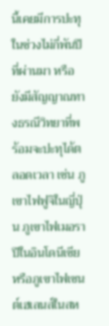นี้เคยมีการปะทุในช่วงไม่กี่พันปีที่ผ่านมา หรือยังมีสัญญาณทางธรณีวิทยาที่พร้อมจะปะทุได้ตลอดเวลา เช่น ภูเขาไฟฟูจิในญี่ปุ่น ภูเขาไฟเมอราปีในอินโดนีเซีย หรือภูเขาไฟเซนต์เฮเลนส์ในสห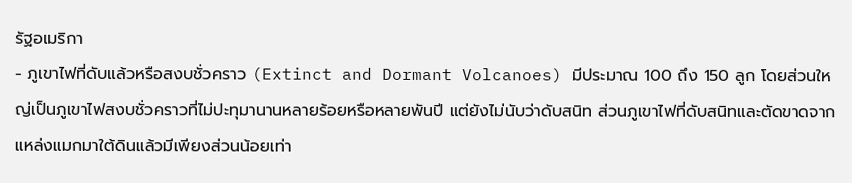รัฐอเมริกา
- ภูเขาไฟที่ดับแล้วหรือสงบชั่วคราว (Extinct and Dormant Volcanoes) มีประมาณ 100 ถึง 150 ลูก โดยส่วนใหญ่เป็นภูเขาไฟสงบชั่วคราวที่ไม่ปะทุมานานหลายร้อยหรือหลายพันปี แต่ยังไม่นับว่าดับสนิท ส่วนภูเขาไฟที่ดับสนิทและตัดขาดจากแหล่งแมกมาใต้ดินแล้วมีเพียงส่วนน้อยเท่า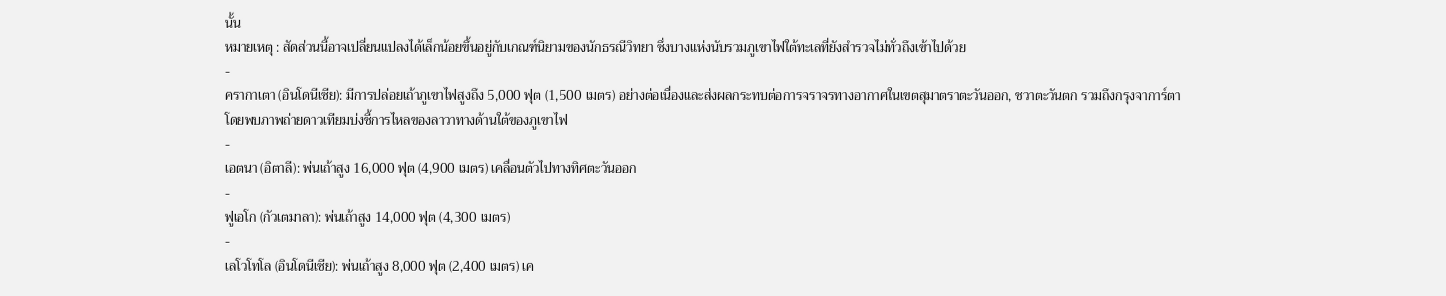นั้น
หมายเหตุ : สัดส่วนนี้อาจเปลี่ยนแปลงได้เล็กน้อยขึ้นอยู่กับเกณฑ์นิยามของนักธรณีวิทยา ซึ่งบางแห่งนับรวมภูเขาไฟใต้ทะเลที่ยังสำรวจไม่ทั่วถึงเข้าไปด้วย
-
ครากาเตา (อินโดนีเซีย): มีการปล่อยเถ้าภูเขาไฟสูงถึง 5,000 ฟุต (1,500 เมตร) อย่างต่อเนื่องและส่งผลกระทบต่อการจราจรทางอากาศในเขตสุมาตราตะวันออก, ชวาตะวันตก รวมถึงกรุงจาการ์ตา โดยพบภาพถ่ายดาวเทียมบ่งชี้การไหลของลาวาทางด้านใต้ของภูเขาไฟ
-
เอตนา (อิตาลี): พ่นเถ้าสูง 16,000 ฟุต (4,900 เมตร) เคลื่อนตัวไปทางทิศตะวันออก
-
ฟูเอโก (กัวเตมาลา): พ่นเถ้าสูง 14,000 ฟุต (4,300 เมตร)
-
เลโวโทโล (อินโดนีเซีย): พ่นเถ้าสูง 8,000 ฟุต (2,400 เมตร) เค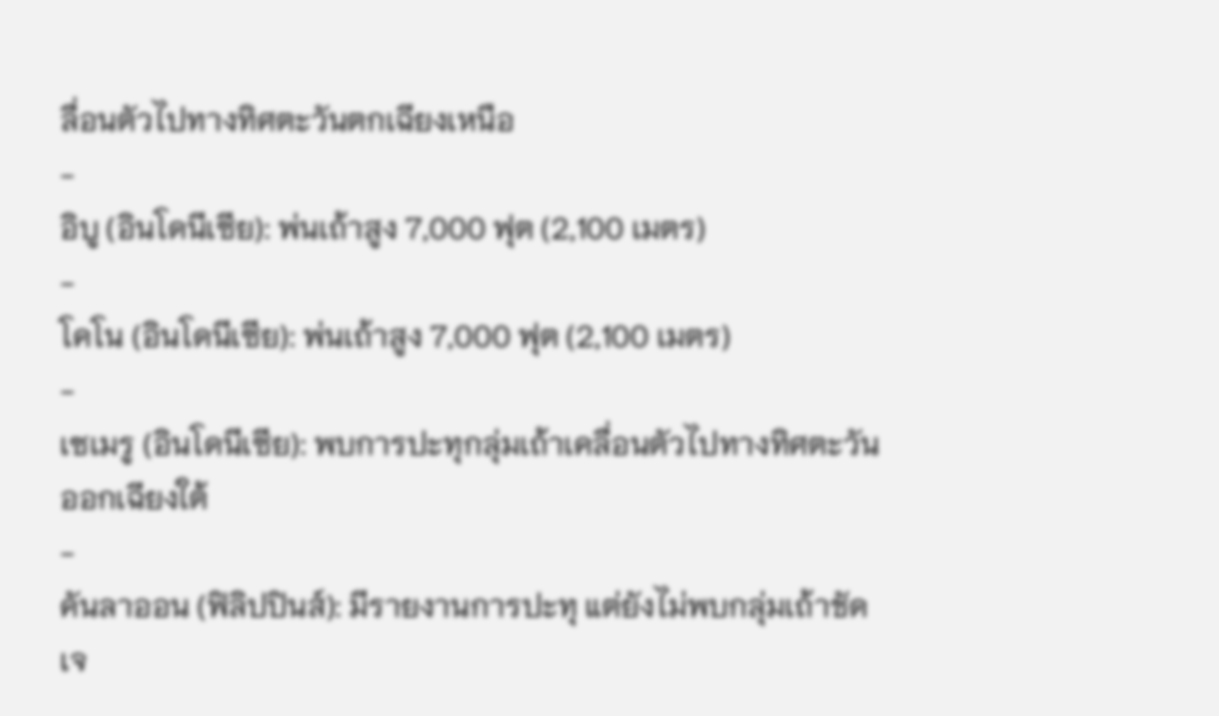ลื่อนตัวไปทางทิศตะวันตกเฉียงเหนือ
-
อิบู (อินโดนีเซีย): พ่นเถ้าสูง 7,000 ฟุต (2,100 เมตร)
-
โคโน (อินโดนีเซีย): พ่นเถ้าสูง 7,000 ฟุต (2,100 เมตร)
-
เซเมรู (อินโดนีเซีย): พบการปะทุกลุ่มเถ้าเคลื่อนตัวไปทางทิศตะวันออกเฉียงใต้
-
คันลาออน (ฟิลิปปินส์): มีรายงานการปะทุ แต่ยังไม่พบกลุ่มเถ้าชัดเจ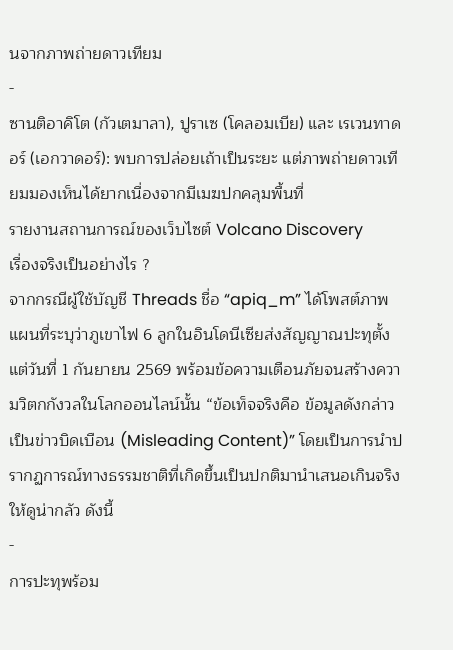นจากภาพถ่ายดาวเทียม
-
ซานติอาคิโต (กัวเตมาลา), ปูราเซ (โคลอมเบีย) และ เรเวนทาดอร์ (เอกวาดอร์): พบการปล่อยเถ้าเป็นระยะ แต่ภาพถ่ายดาวเทียมมองเห็นได้ยากเนื่องจากมีเมฆปกคลุมพื้นที่
รายงานสถานการณ์ของเว็บไซต์ Volcano Discovery
เรื่องจริงเป็นอย่างไร ?
จากกรณีผู้ใช้บัญชี Threads ชื่อ “apiq_m” ได้โพสต์ภาพแผนที่ระบุว่าภูเขาไฟ 6 ลูกในอินโดนีเซียส่งสัญญาณปะทุตั้งแต่วันที่ 1 กันยายน 2569 พร้อมข้อความเตือนภัยจนสร้างความวิตกกังวลในโลกออนไลน์นั้น “ข้อเท็จจริงคือ ข้อมูลดังกล่าวเป็นข่าวบิดเบือน (Misleading Content)” โดยเป็นการนำปรากฏการณ์ทางธรรมชาติที่เกิดขึ้นเป็นปกติมานำเสนอเกินจริงให้ดูน่ากลัว ดังนี้
-
การปะทุพร้อม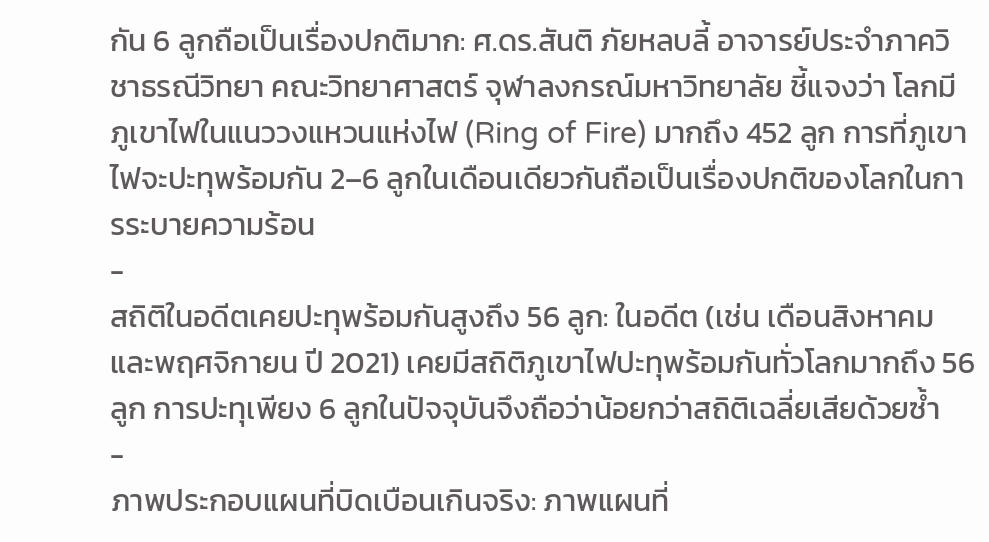กัน 6 ลูกถือเป็นเรื่องปกติมาก: ศ.ดร.สันติ ภัยหลบลี้ อาจารย์ประจำภาควิชาธรณีวิทยา คณะวิทยาศาสตร์ จุฬาลงกรณ์มหาวิทยาลัย ชี้แจงว่า โลกมีภูเขาไฟในแนววงแหวนแห่งไฟ (Ring of Fire) มากถึง 452 ลูก การที่ภูเขาไฟจะปะทุพร้อมกัน 2–6 ลูกในเดือนเดียวกันถือเป็นเรื่องปกติของโลกในการระบายความร้อน
-
สถิติในอดีตเคยปะทุพร้อมกันสูงถึง 56 ลูก: ในอดีต (เช่น เดือนสิงหาคม และพฤศจิกายน ปี 2021) เคยมีสถิติภูเขาไฟปะทุพร้อมกันทั่วโลกมากถึง 56 ลูก การปะทุเพียง 6 ลูกในปัจจุบันจึงถือว่าน้อยกว่าสถิติเฉลี่ยเสียด้วยซ้ำ
-
ภาพประกอบแผนที่บิดเบือนเกินจริง: ภาพแผนที่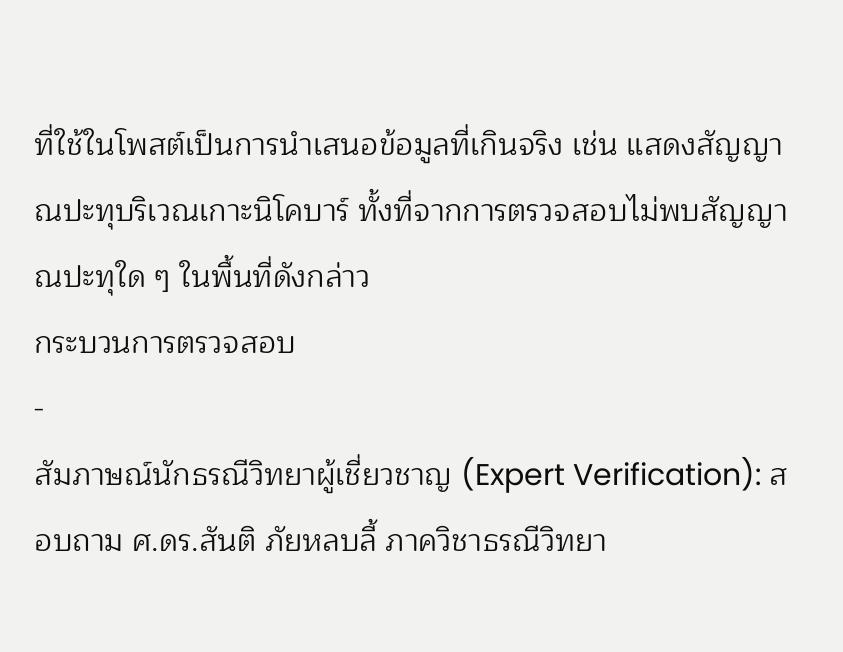ที่ใช้ในโพสต์เป็นการนำเสนอข้อมูลที่เกินจริง เช่น แสดงสัญญาณปะทุบริเวณเกาะนิโคบาร์ ทั้งที่จากการตรวจสอบไม่พบสัญญาณปะทุใด ๆ ในพื้นที่ดังกล่าว
กระบวนการตรวจสอบ
-
สัมภาษณ์นักธรณีวิทยาผู้เชี่ยวชาญ (Expert Verification): สอบถาม ศ.ดร.สันติ ภัยหลบลี้ ภาควิชาธรณีวิทยา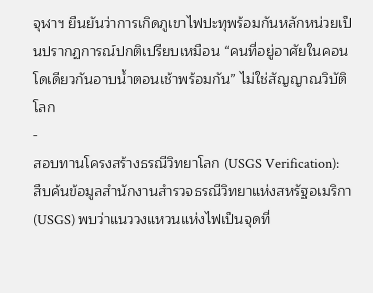จุฬาฯ ยืนยันว่าการเกิดภูเขาไฟปะทุพร้อมกันหลักหน่วยเป็นปรากฏการณ์ปกติเปรียบเหมือน “คนที่อยู่อาศัยในคอนโดเดียวกันอาบน้ำตอนเช้าพร้อมกัน” ไม่ใช่สัญญาณวิบัติโลก
-
สอบทานโครงสร้างธรณีวิทยาโลก (USGS Verification): สืบค้นข้อมูลสำนักงานสำรวจธรณีวิทยาแห่งสหรัฐอเมริกา (USGS) พบว่าแนววงแหวนแห่งไฟเป็นจุดที่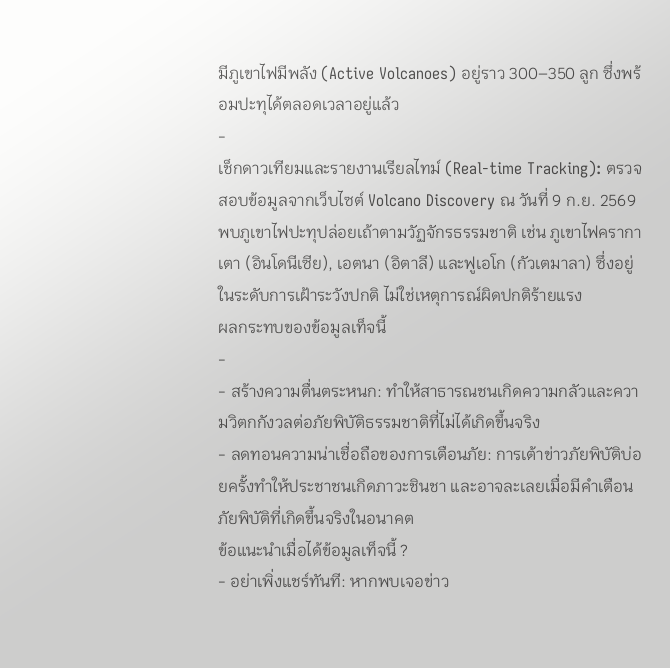มีภูเขาไฟมีพลัง (Active Volcanoes) อยู่ราว 300–350 ลูก ซึ่งพร้อมปะทุได้ตลอดเวลาอยู่แล้ว
-
เช็กดาวเทียมและรายงานเรียลไทม์ (Real-time Tracking): ตรวจสอบข้อมูลจากเว็บไซต์ Volcano Discovery ณ วันที่ 9 ก.ย. 2569 พบภูเขาไฟปะทุปล่อยเถ้าตามวัฏจักรธรรมชาติ เช่น ภูเขาไฟครากาเตา (อินโดนีเซีย), เอตนา (อิตาลี) และฟูเอโก (กัวเตมาลา) ซึ่งอยู่ในระดับการเฝ้าระวังปกติ ไม่ใช่เหตุการณ์ผิดปกติร้ายแรง
ผลกระทบของข้อมูลเท็จนี้
-
- สร้างความตื่นตระหนก: ทำให้สาธารณชนเกิดความกลัวและความวิตกกังวลต่อภัยพิบัติธรรมชาติที่ไม่ได้เกิดขึ้นจริง
- ลดทอนความน่าเชื่อถือของการเตือนภัย: การเต้าข่าวภัยพิบัติบ่อยครั้งทำให้ประชาชนเกิดภาวะชินชา และอาจละเลยเมื่อมีคำเตือนภัยพิบัติที่เกิดขึ้นจริงในอนาคต
ข้อแนะนำเมื่อได้ข้อมูลเท็จนี้ ?
- อย่าเพิ่งแชร์ทันที: หากพบเจอข่าว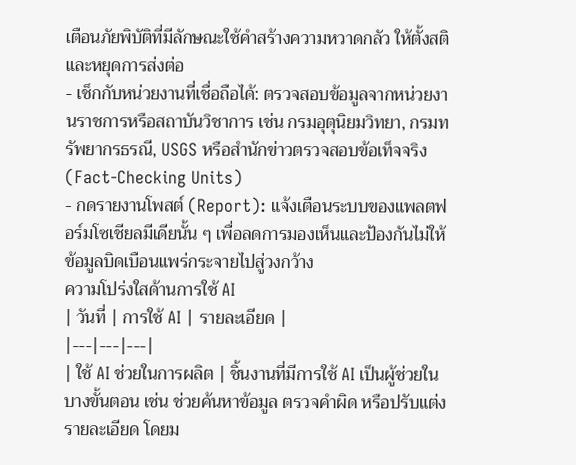เตือนภัยพิบัติที่มีลักษณะใช้คำสร้างความหวาดกลัว ให้ตั้งสติและหยุดการส่งต่อ
- เช็กกับหน่วยงานที่เชื่อถือได้: ตรวจสอบข้อมูลจากหน่วยงานราชการหรือสถาบันวิชาการ เช่น กรมอุตุนิยมวิทยา, กรมทรัพยากรธรณี, USGS หรือสำนักข่าวตรวจสอบข้อเท็จจริง (Fact-Checking Units)
- กดรายงานโพสต์ (Report): แจ้งเตือนระบบของแพลตฟอร์มโซเชียลมีเดียนั้น ๆ เพื่อลดการมองเห็นและป้องกันไม่ให้ข้อมูลบิดเบือนแพร่กระจายไปสู่วงกว้าง
ความโปร่งใสด้านการใช้ AI
| วันที่ | การใช้ AI | รายละเอียด |
|---|---|---|
| ใช้ AI ช่วยในการผลิต | ชิ้นงานที่มีการใช้ AI เป็นผู้ช่วยในบางขั้นตอน เช่น ช่วยค้นหาข้อมูล ตรวจคำผิด หรือปรับแต่งรายละเอียด โดยม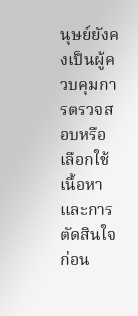นุษย์ยังคงเป็นผู้ควบคุมการตรวจสอบหรือเลือกใช้เนื้อหา และการตัดสินใจก่อน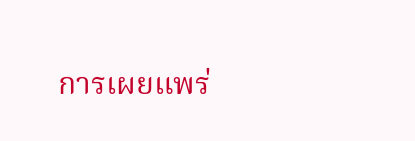การเผยแพร่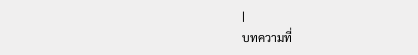|
บทความที่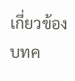เกี่ยวข้อง
บทค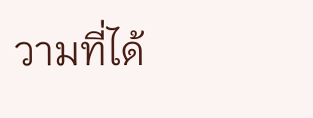วามที่ได้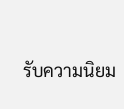รับความนิยม